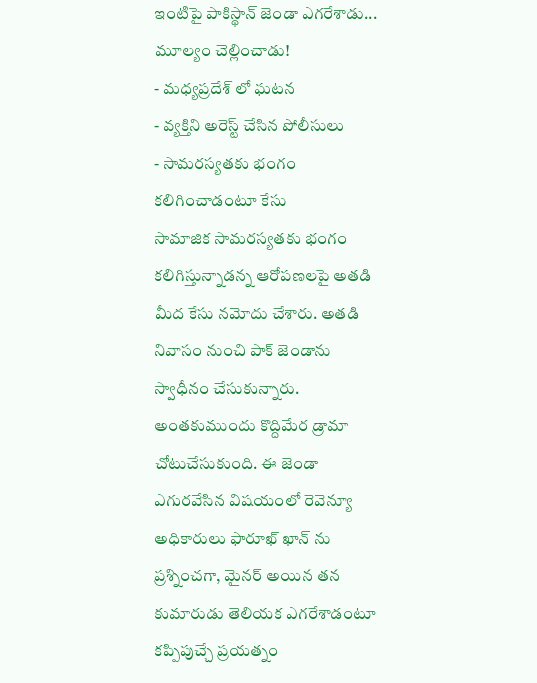ఇంటిపై పాకిస్థాన్ జెండా ఎగరేశాడు... మూల్యం చెల్లించాడు!
- మధ్యప్రదేశ్ లో ఘటన
- వ్యక్తిని అరెస్ట్ చేసిన పోలీసులు
- సామరస్యతకు భంగం కలిగించాడంటూ కేసు
సామాజిక సామరస్యతకు భంగం కలిగిస్తున్నాడన్న ఆరోపణలపై అతడి మీద కేసు నమోదు చేశారు. అతడి నివాసం నుంచి పాక్ జెండాను స్వాధీనం చేసుకున్నారు. అంతకుముందు కొద్దిమేర డ్రామా చోటుచేసుకుంది. ఈ జెండా ఎగురవేసిన విషయంలో రెవెన్యూ అధికారులు ఫారూఖ్ ఖాన్ ను ప్రశ్నించగా, మైనర్ అయిన తన కుమారుడు తెలియక ఎగరేశాడంటూ కప్పిపుచ్చే ప్రయత్నం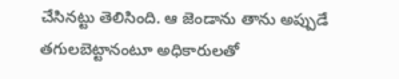చేసినట్టు తెలిసింది. ఆ జెండాను తాను అప్పుడే తగులబెట్టానంటూ అధికారులతో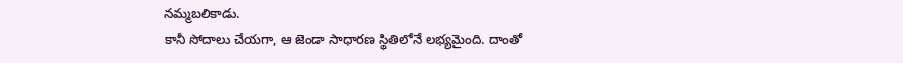నమ్మబలికాడు.
కానీ సోదాలు చేయగా, ఆ జెండా సాధారణ స్థితిలోనే లభ్యమైంది. దాంతో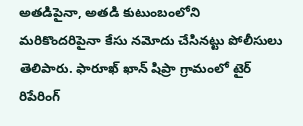అతడిపైనా, అతడి కుటుంబంలోని మరికొందరిపైనా కేసు నమోదు చేసినట్టు పోలీసులు తెలిపారు. ఫారూఖ్ ఖాన్ షిప్రా గ్రామంలో టైర్ రిపేరింగ్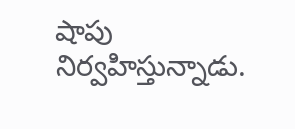షాపు నిర్వహిస్తున్నాడు.